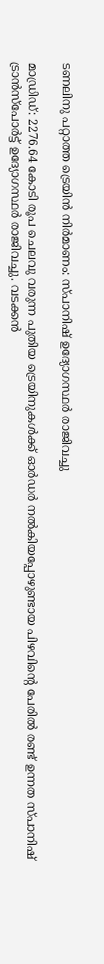ടണലിനു പറ്റാത്ത ട്രെയിന്‍ നിര്‍മാണം: സ്പാനിഷ് ഉദ്യോഗസ്ഥര്‍ രാജിവച്ചു

മാഡ്രിഡ്: 2276.64 കോടി രൂപ ചെലവു വരുന്ന പുതിയ ട്രെയിനുകള്‍ക്ക് ഓര്‍ഡര്‍ നല്‍കിയപ്പോഴുണ്ടായ പിഴവിന്റെ പേരില്‍ രണ്ട് ഉന്നത സ്പാനിഷ് ട്രാന്‍സ്‌പോര്‍ട്ട് ഉദ്യോഗസ്ഥര്‍ രാജിവച്ചു. വടക്കന്‍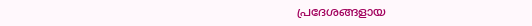പ്രദേശങ്ങളായ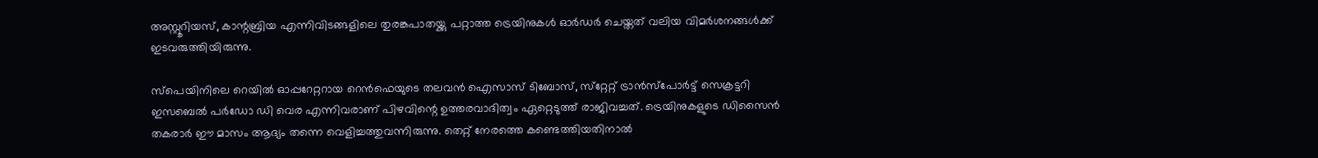അസ്റ്റൂറിയസ്, കാന്റബ്രിയ എന്നിവിടങ്ങളിലെ തുരങ്കപാതയ്ക്കു പറ്റാത്ത ട്രെയിനുകള്‍ ഓര്‍ഡര്‍ ചെയ്തത് വലിയ വിമര്‍ശനങ്ങള്‍ക്ക് ഇടവരുത്തിയിരുന്നു.

സ്‌പെയിനിലെ റെയില്‍ ഓപ്പറേറ്ററായ റെന്‍ഫെയുടെ തലവന്‍ ഐസാസ് ടിബോസ്, സ്‌റ്റേറ്റ് ട്രാന്‍സ്‌പോര്‍ട്ട് സെക്രട്ടറി ഇസബെല്‍ പര്‍ഡോ ഡി വെര എന്നിവരാണ് പിഴവിന്റെ ഉത്തരവാദിത്വം ഏറ്റെടുത്ത് രാജിവച്ചത്. ട്രെയിനുകളുടെ ഡിസൈൻ തകരാര്‍ ഈ മാസം ആദ്യം തന്നെ വെളിച്ചത്തുവന്നിരുന്നു. തെറ്റ് നേരത്തെ കണ്ടെത്തിയതിനാല്‍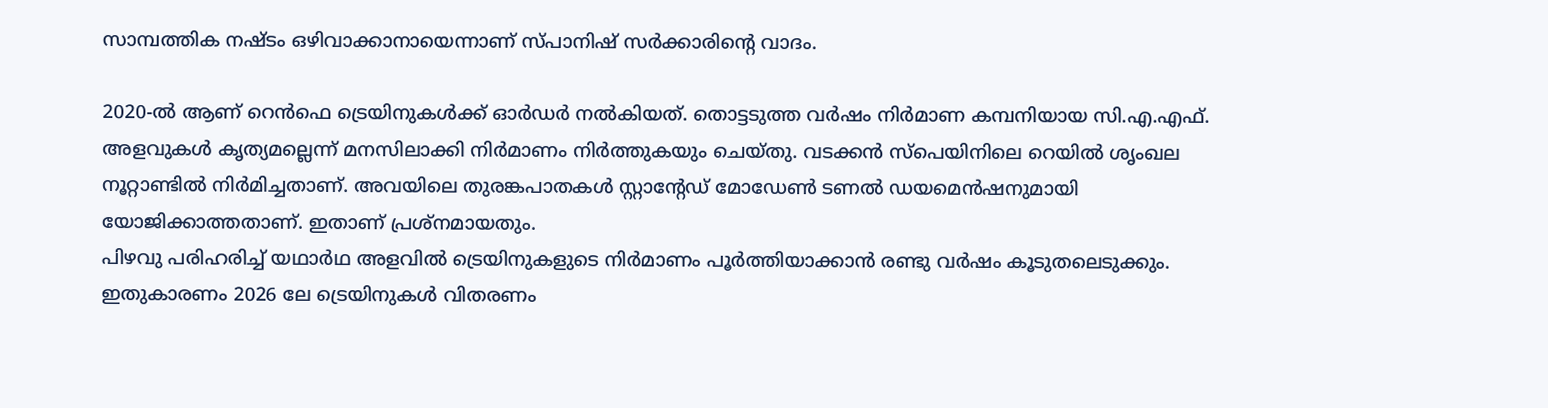സാമ്പത്തിക നഷ്ടം ഒഴിവാക്കാനായെന്നാണ് സ്പാനിഷ് സര്‍ക്കാരിന്റെ വാദം.

2020-ല്‍ ആണ് റെന്‍ഫെ ട്രെയിനുകള്‍ക്ക് ഓര്‍ഡര്‍ നല്‍കിയത്. തൊട്ടടുത്ത വര്‍ഷം നിര്‍മാണ കമ്പനിയായ സി.എ.എഫ്. അളവുകള്‍ കൃത്യമല്ലെന്ന് മനസിലാക്കി നിര്‍മാണം നിര്‍ത്തുകയും ചെയ്തു. വടക്കന്‍ സ്‌പെയിനിലെ റെയില്‍ ശൃംഖല നൂറ്റാണ്ടില്‍ നിര്‍മിച്ചതാണ്. അവയിലെ തുരങ്കപാതകള്‍ സ്റ്റാന്റേഡ് മോഡേണ്‍ ടണല്‍ ഡയമെന്‍ഷനുമായി യോജിക്കാത്തതാണ്. ഇതാണ് പ്രശ്‌നമായതും.
പിഴവു പരിഹരിച്ച് യഥാര്‍ഥ അളവില്‍ ട്രെയിനുകളുടെ നിര്‍മാണം പൂര്‍ത്തിയാക്കാന്‍ രണ്ടു വര്‍ഷം കൂടുതലെടുക്കും. ഇതുകാരണം 2026 ലേ ട്രെയിനുകള്‍ വിതരണം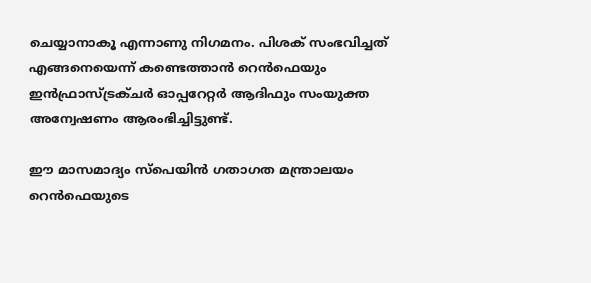ചെയ്യാനാകൂ എന്നാണു നിഗമനം. പിശക് സംഭവിച്ചത് എങ്ങനെയെന്ന് കണ്ടെത്താന്‍ റെന്‍ഫെയും ഇന്‍ഫ്രാസ്ട്രക്ചര്‍ ഓപ്പറേറ്റര്‍ ആദിഫും സംയുക്ത അന്വേഷണം ആരംഭിച്ചിട്ടുണ്ട്.

ഈ മാസമാദ്യം സ്‌പെയിന്‍ ഗതാഗത മന്ത്രാലയം റെന്‍ഫെയുടെ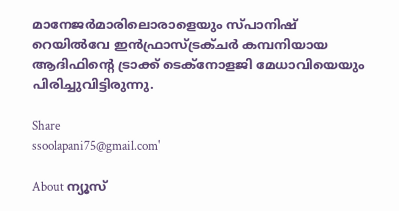മാനേജര്‍മാരിലൊരാളെയും സ്പാനിഷ് റെയില്‍വേ ഇന്‍ഫ്രാസ്ട്രക്ചര്‍ കമ്പനിയായ ആദിഫിന്റെ ട്രാക്ക് ടെക്‌നോളജി മേധാവിയെയും പിരിച്ചുവിട്ടിരുന്നു.

Share
ssoolapani75@gmail.com'

About ന്യൂസ്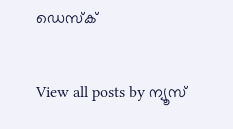ഡെസ്ക്

View all posts by ന്യൂസ്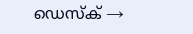ഡെസ്ക് →